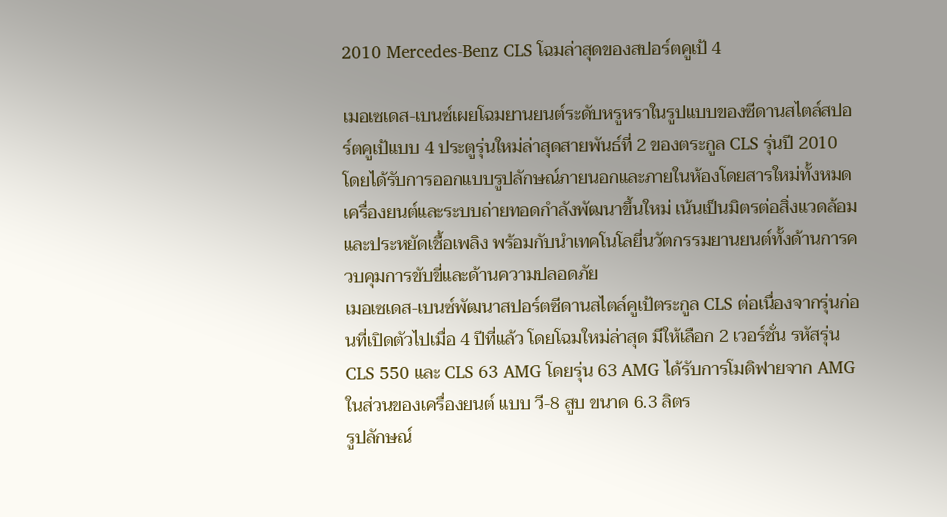2010 Mercedes-Benz CLS โฉมล่าสุดของสปอร์ตคูเป้ 4

เมอเซเดส-เบนซ์เผยโฉมยานยนต์ระดับหรูหราในรูปแบบของซีดานสไตล์สปอร์ตคูเป้แบบ 4 ประตูรุ่นใหม่ล่าสุดสายพันธ์ที่ 2 ของตระกูล CLS รุ่นปี 2010
โดยได้รับการออกแบบรูปลักษณ์ภายนอกและภายในห้องโดยสารใหม่ทั้งหมด เครื่องยนต์และระบบถ่ายทอดกำลังพัฒนาขึ้นใหม่ เน้นเป็นมิตรต่อสิ่งแวดล้อมและประหยัดเชื้อเพลิง พร้อมกับนำเทคโนโลยี่นวัตกรรมยานยนต์ทั้งด้านการควบคุมการขับขี่และด้านความปลอดภัย
เมอเซเดส-เบนซ์พัฒนาสปอร์ตซีดานสไตล์คูเป้ตระกูล CLS ต่อเนื่องจากรุ่นก่อนที่เปิดตัวไปเมื่อ 4 ปีที่แล้ว โดยโฉมใหม่ล่าสุด มีให้เลือก 2 เวอร์ชั่น รหัสรุ่น CLS 550 และ CLS 63 AMG โดยรุ่น 63 AMG ได้รับการโมดิฟายจาก AMG ในส่วนของเครื่องยนต์ แบบ วี-8 สูบ ขนาด 6.3 ลิตร
รูปลักษณ์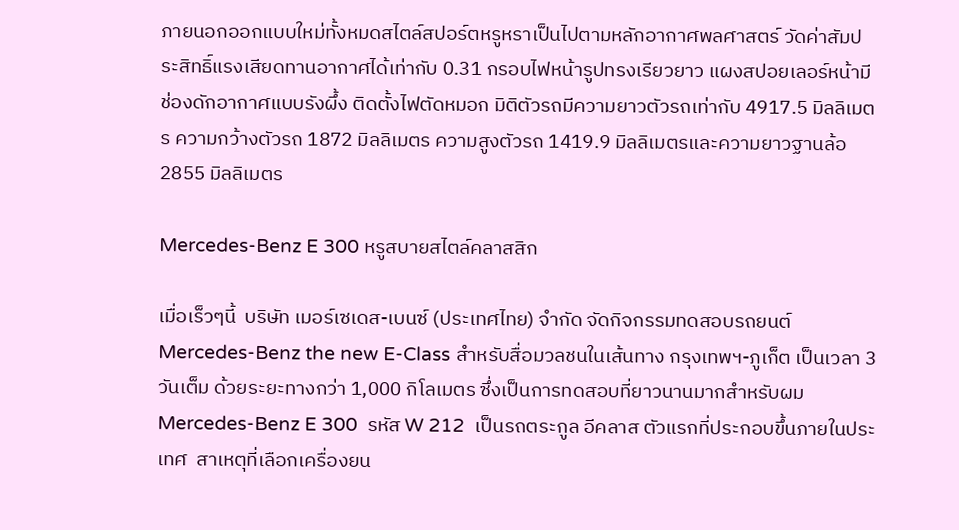ภายนอกออกแบบใหม่ทั้งหมดสไตล์สปอร์ตหรูหราเป็นไปตามหลักอากาศพลศาสตร์ วัดค่าสัมประสิทธิ์แรงเสียดทานอากาศได้เท่ากับ 0.31 กรอบไฟหน้ารูปทรงเรียวยาว แผงสปอยเลอร์หน้ามีช่องดักอากาศแบบรังผึ้ง ติดตั้งไฟตัดหมอก มิติตัวรถมีความยาวตัวรถเท่ากับ 4917.5 มิลลิเมตร ความกว้างตัวรถ 1872 มิลลิเมตร ความสูงตัวรถ 1419.9 มิลลิเมตรและความยาวฐานล้อ 2855 มิลลิเมตร

Mercedes-Benz E 300 หรูสบายสไตล์คลาสสิก

เมื่อเร็วๆนี้  บริษัท เมอร์เซเดส-เบนซ์ (ประเทศไทย) จำกัด จัดกิจกรรมทดสอบรถยนต์ Mercedes-Benz the new E-Class สำหรับสื่อมวลชนในเส้นทาง กรุงเทพฯ-ภูเก็ต เป็นเวลา 3 วันเต็ม ด้วยระยะทางกว่า 1,000 กิโลเมตร ซึ่งเป็นการทดสอบที่ยาวนานมากสำหรับผม
Mercedes-Benz E 300  รหัส W 212  เป็นรถตระกูล อีคลาส ตัวแรกที่ประกอบขึ้นภายในประเทศ  สาเหตุที่เลือกเครื่องยน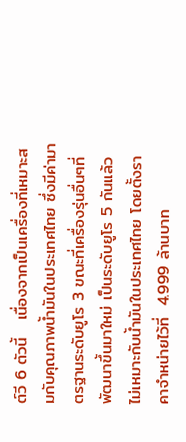ต์วี 6 ตัวนี้   เนื่องจากเป็นเครื่องที่เหมาะสมกับคุณภาพน้ำมันในประเทศไทย ซึ่งมีค่ามาตรฐานระดับยูโร 3 ขณะที่เครื่องรุ่นอื่นๆที่พัฒนาขึ้นมาใหม่ เป็นระดับยูโร 5 กันแล้ว ไม่เหมาะกับน้ำมันในประเทศไทย โดยตั้งราคาจำหน่ายไว้ที่  4.999 ล้านบาท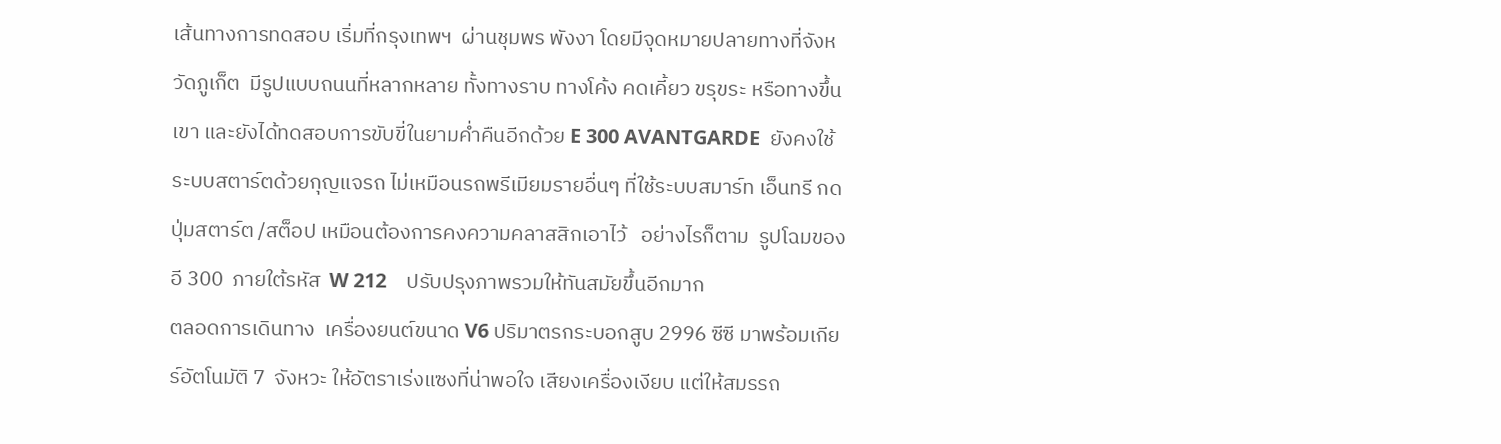เส้นทางการทดสอบ เริ่มที่กรุงเทพฯ  ผ่านชุมพร พังงา โดยมีจุดหมายปลายทางที่จังหวัดภูเก็ต  มีรูปแบบถนนที่หลากหลาย ทั้งทางราบ ทางโค้ง คดเคี้ยว ขรุขระ หรือทางขึ้นเขา และยังได้ทดสอบการขับขี่ในยามค่ำคืนอีกด้วย E 300 AVANTGARDE  ยังคงใช้ระบบสตาร์ตด้วยกุญแจรถ ไม่เหมือนรถพรีเมียมรายอื่นๆ ที่ใช้ระบบสมาร์ท เอ็นทรี กดปุ่มสตาร์ต /สต็อป เหมือนต้องการคงความคลาสสิกเอาไว้   อย่างไรก็ตาม  รูปโฉมของอี 300  ภายใต้รหัส  W 212    ปรับปรุงภาพรวมให้ทันสมัยขึ้นอีกมาก
ตลอดการเดินทาง  เครื่องยนต์ขนาด V6 ปริมาตรกระบอกสูบ 2996 ซีซี มาพร้อมเกียร์อัตโนมัติ 7  จังหวะ ให้อัตราเร่งแซงที่น่าพอใจ เสียงเครื่องเงียบ แต่ให้สมรรถ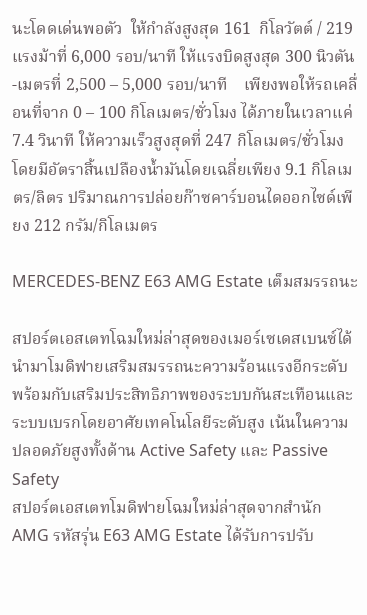นะโดดเด่นพอตัว  ให้กำลังสูงสุด 161  กิโลวัตต์ / 219 แรงม้าที่ 6,000 รอบ/นาที ให้แรงบิดสูงสุด 300 นิวตัน-เมตรที่ 2,500 – 5,000 รอบ/นาที    เพียงพอให้รถเคลื่อนที่จาก 0 – 100 กิโลเมตร/ชั่วโมง ได้ภายในเวลาแค่  7.4 วินาที ให้ความเร็วสูงสุดที่ 247 กิโลเมตร/ชั่วโมง โดยมีอัตราสิ้นเปลืองน้ำมันโดยเฉลี่ยเพียง 9.1 กิโลเมตร/ลิตร ปริมาณการปล่อยก๊าซคาร์บอนไดออกไซด์เพียง 212 กรัม/กิโลเมตร

MERCEDES-BENZ E63 AMG Estate เต็มสมรรถนะ

สปอร์ตเอสเตทโฉมใหม่ล่าสุดของเมอร์เซเดสเบนซ์ได้นำมาโมดิฟายเสริมสมรรถนะความร้อนแรงอีกระดับ พร้อมกับเสริมประสิทธิภาพของระบบกันสะเทือนและระบบเบรกโดยอาศัยเทคโนโลยีระดับสูง เน้นในความปลอดภัยสูงทั้งด้าน Active Safety และ Passive Safety
สปอร์ตเอสเตทโมดิฟายโฉมใหม่ล่าสุดจากสำนัก AMG รหัสรุ่น E63 AMG Estate ได้รับการปรับ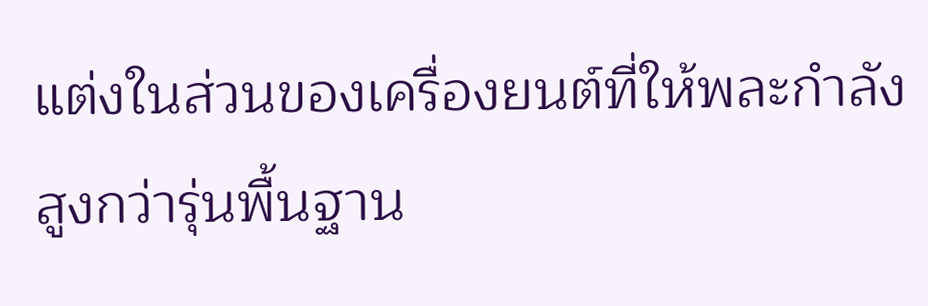แต่งในส่วนของเครื่องยนต์ที่ให้พละกำลังสูงกว่ารุ่นพื้นฐาน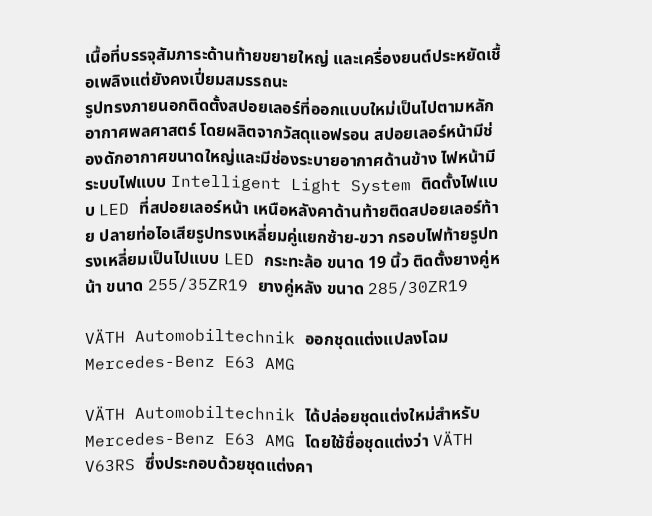เนื้อที่บรรจุสัมภาระด้านท้ายขยายใหญ่ และเครื่องยนต์ประหยัดเชื้อเพลิงแต่ยังคงเปี่ยมสมรรถนะ
รูปทรงภายนอกติดตั้งสปอยเลอร์ที่ออกแบบใหม่เป็นไปตามหลักอากาศพลศาสตร์ โดยผลิตจากวัสดุแอฟรอน สปอยเลอร์หน้ามีช่องดักอากาศขนาดใหญ่และมีช่องระบายอากาศด้านข้าง ไฟหน้ามีระบบไฟแบบ Intelligent Light System ติดตั้งไฟแบบ LED ที่สปอยเลอร์หน้า เหนือหลังคาด้านท้ายติดสปอยเลอร์ท้าย ปลายท่อไอเสียรูปทรงเหลี่ยมคู่แยกซ้าย-ขวา กรอบไฟท้ายรูปทรงเหลี่ยมเป็นไปแบบ LED กระทะล้อ ขนาด 19 นิ้ว ติดตั้งยางคู่หน้า ขนาด 255/35ZR19 ยางคู่หลัง ขนาด 285/30ZR19

VÄTH Automobiltechnik ออกชุดแต่งแปลงโฉม Mercedes-Benz E63 AMG

VÄTH Automobiltechnik ได้ปล่อยชุดแต่งใหม่สำหรับ Mercedes-Benz E63 AMG โดยใช้ชื่อชุดแต่งว่า VÄTH V63RS ซึ่งประกอบด้วยชุดแต่งคา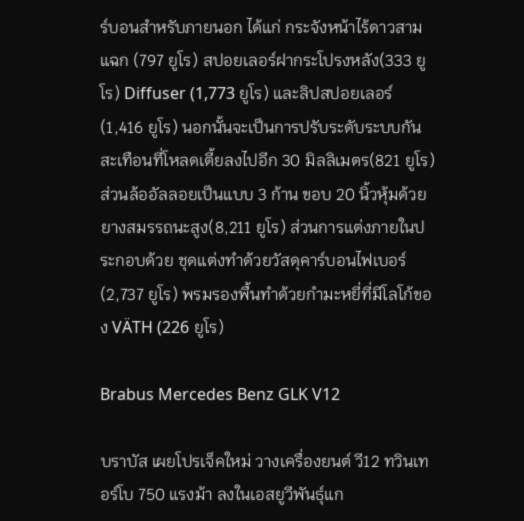ร์บอนสำหรับภายนอก ได้แก่ กระจังหน้าไร้ดาวสามแฉก (797 ยูโร) สปอยเลอร์ฝากระโปรงหลัง(333 ยูโร) Diffuser (1,773 ยูโร) และลิปสปอยเลอร์ (1,416 ยูโร) นอกนั้นจะเป็นการปรับระดับระบบกันสะเทือนที่โหลดเตี้ยลงไปอีก 30 มิลลิเมตร(821 ยูโร) ส่วนล้ออัลลอยเป็นแบบ 3 ก้าน ขอบ 20 นิ้วหุ้มด้วยยางสมรรถนะสูง(8,211 ยูโร) ส่วนการแต่งภายในประกอบด้วย ชุดแต่งทำด้วยวัสดุคาร์บอนไฟเบอร์(2,737 ยูโร) พรมรองพื้นทำด้วยกำมะหยี่ที่มีโลโก้ของ VÄTH (226 ยูโร)

Brabus Mercedes Benz GLK V12

บราบัส เผยโปรเจ็คใหม่ วางเครื่องยนต์ วี12 ทวินเทอร์โบ 750 แรงม้า ลงในเอสยูวีพันธุ์แก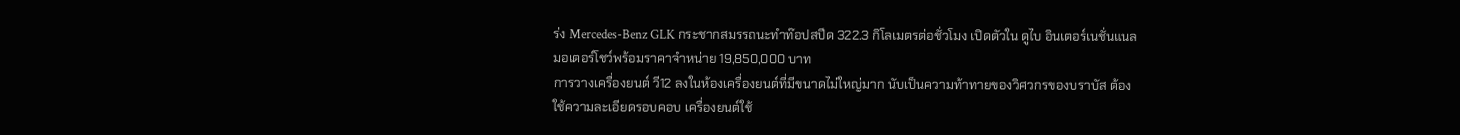ร่ง Mercedes-Benz GLK กระชากสมรรถนะทำท๊อปสปีด 322.3 กิโลเมตรต่อชั่วโมง เปิดตัวใน ดูไบ อินเตอร์เนชั่นแนล มอเตอร์โชว์พร้อมราคาจำหน่าย 19,850,000 บาท
การวางเครื่องยนต์ วี12 ลงในห้องเครื่องยนต์ที่มีขนาดไม่ใหญ่มาก นับเป็นความท้าทายของวิศวกรของบราบัส ต้องใช้ความละเอียดรอบคอบ เครื่องยนต์ใช้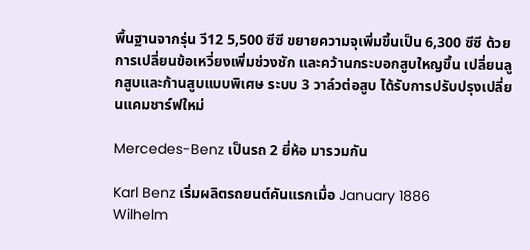พื้นฐานจากรุ่น วี12 5,500 ซีซี ขยายความจุเพิ่มขึ้นเป็น 6,300 ซีซี ด้วยการเปลี่ยนข้อเหวี่ยงเพิ่มช่วงชัก และคว้านกระบอกสูบใหญขึ้น เปลี่ยนลูกสูบและก้านสูบแบบพิเศษ ระบบ 3 วาล์วต่อสูบ ได้รับการปรับปรุงเปลี่ยนแคมชาร์ฟใหม่

Mercedes-Benz เป็นรถ 2 ยี่ห้อ มารวมกัน

Karl Benz เริ่มผลิตรถยนต์คันแรกเมื่อ January 1886
Wilhelm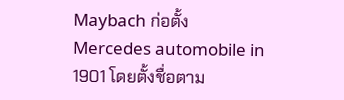Maybach ก่อตั้ง Mercedes automobile in 1901 โดยตั้งชื่อตาม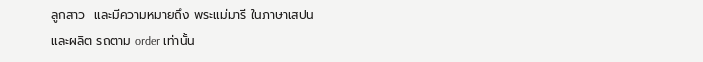ลูกสาว  และมีความหมายถึง พระแม่มารี ในภาษาเสปน
และผลิต รถตาม order เท่านั้น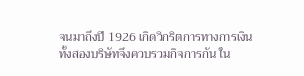จนมาถึงปี 1926 เกิดวิกริตการทางการเงิน ทั้งสองบริษัทจึงควบรวมกิจการกัน ใน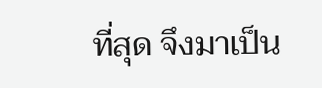ที่สุด จึงมาเป็น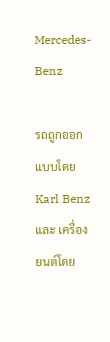Mercedes-Benz

รถถูกออกแบบโดย
Karl Benz
และ เครื่องยนต์โดย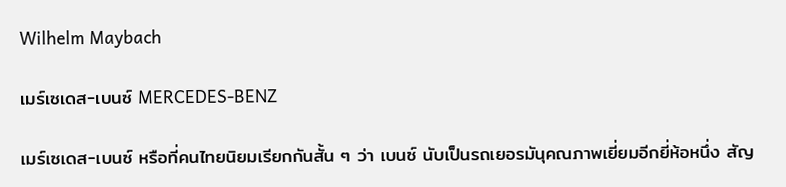Wilhelm Maybach

เมร์เซเดส-เบนซ์ MERCEDES-BENZ

เมร์เซเดส-เบนซ์ หรือที่คนไทยนิยมเรียกกันสั้น ๆ ว่า เบนซ์ นับเป็นรถเยอรมันุคณภาพเยี่ยมอีกยี่ห้อหนึ่ง สัญ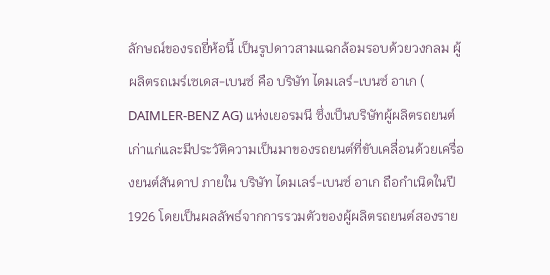ลักษณ์ของรถยี่ห้อนี้ เป็นรูปดาวสามแฉกล้อมรอบด้วยวงกลม ผู้ผลิตรถเมร์เซเดส-เบนซ์ คือ บริษัท ไดมเลร์-เบนซ์ อาเก ( DAIMLER-BENZ AG) แห่งเยอรมนี ซึ่งเป็นบริษัทผู้ผลิตรถยนต์เก่าแก่และมีประวัติความเป็นมาของรถยนต์ที่ขับเคลื่อนด้วยเครื่องยนต์สันดาป ภายใน บริษัท ไดมเลร์-เบนซ์ อาเก ถือกำเนิดในปี 1926 โดยเป็นผลลัพธ์จากการรวมตัวของผู้ผลิตรถยนต์สองราย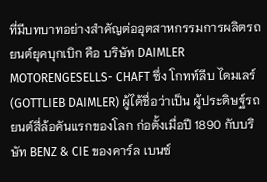ที่มีบทบาทอย่างสำคัญต่ออุตสาหกรรมการผลิตรถยนต์ยุคบุกเบิก คือ บริษัท DAIMLER MOTORENGESELLS- CHAFT ซึ่ง โกทท์ลีบ ไดมเลร์ (GOTTLIEB DAIMLER) ผู้ได้ชื่อว่าเป็น ผู้ประดิษฐ์รถยนต์สี่ล้อคันแรกของโลก ก่อตั้งเมื่อปี 1890 กับบริษัท BENZ & CIE ของคาร์ล เบนซ์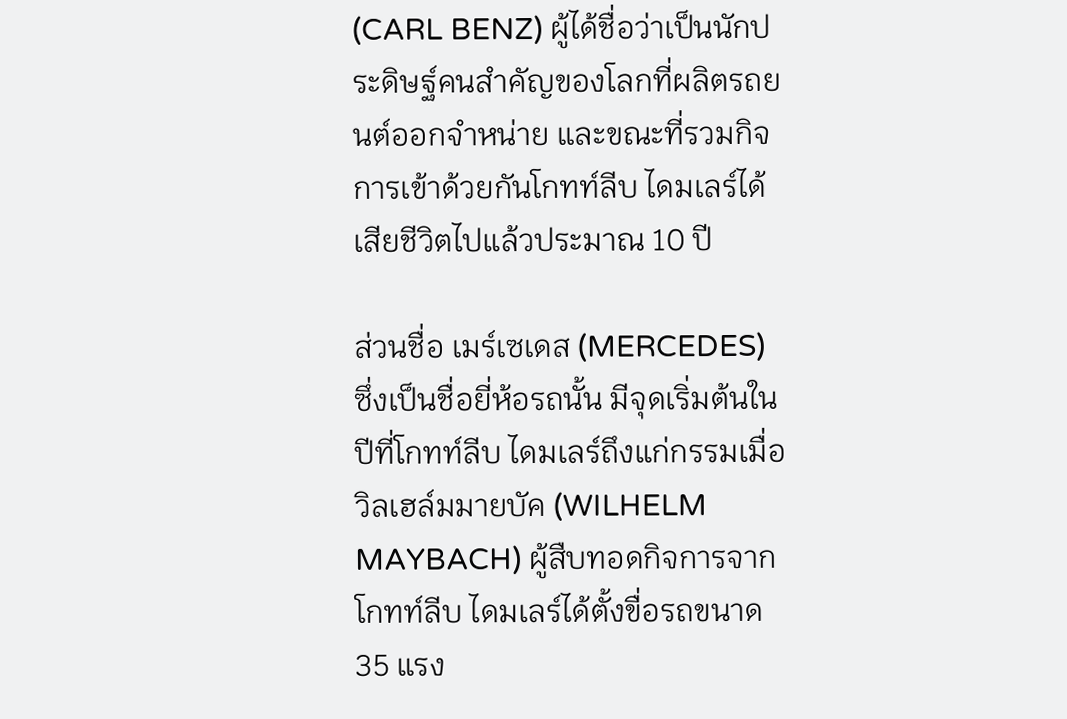(CARL BENZ) ผู้ได้ชื่อว่าเป็นนักประดิษฐ์คนสำคัญของโลกที่ผลิตรถยนต์ออกจำหน่าย และขณะที่รวมกิจการเข้าด้วยกันโกทท์ลีบ ไดมเลร์ได้เสียชีวิตไปแล้วประมาณ 10 ปี

ส่วนชื่อ เมร์เซเดส (MERCEDES) ซึ่งเป็นชื่อยี่ห้อรถนั้น มีจุดเริ่มต้นในปีที่โกทท์ลีบ ไดมเลร์ถึงแก่กรรมเมื่อ วิลเฮล์มมายบัค (WILHELM MAYBACH) ผู้สืบทอดกิจการจากโกทท์ลีบ ไดมเลร์ได้ตั้งขื่อรถขนาด 35 แรง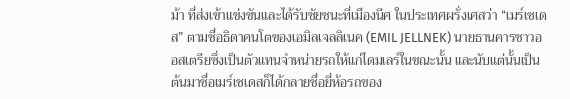ม้า ที่ส่งเข้าแข่งขันและได้รับชัยชนะที่เมืองนีศ ในประเทศผรั่งเศสว่า “เมร์เซเดส” ตามชื่อธิดาคนโตของเอมิลเจลลิเนค (EMIL JELLNEK) นายธานคารชาวออสเตรียซึ่งเป็นตัวแทนจำหน่ายรถให้แก่ไดมเลร์ในขณะนั้น และนับแต่นั้นเป็นต้นมาชื่อเมร์เซเดสก็ได้กลายชื่อยี่ห้อรถของ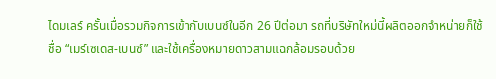ไดมเลร์ ครั้นเมื่อรวมกิจการเข้ากับเบนซ์ในอีก 26 ปีต่อมา รถที่บริษัทใหม่นี้ผลิตออกจำหน่ายก็ใช้ชื่อ “เมร์เซเดส-เบนซ์” และใช้เครื่องหมายดาวสามแฉกล้อมรอบด้วย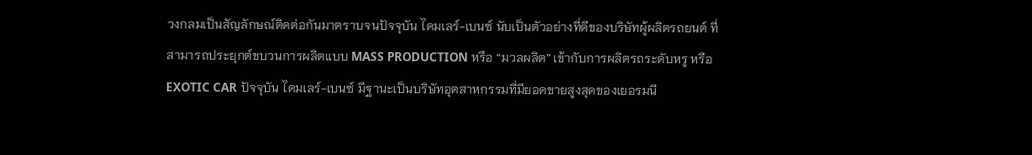วงกลมเป็นสัญลักษณ์ติดต่อกันมาตราบจนปัจจุบัน ไดมเลร์-เบนซ์ นับเป็นตัวอย่างที่ดีของบริษัทผู้ผลิตรถยนต์ ที่สามารถประยุกต์ขบวนการผลิตแบบ MASS PRODUCTION หรือ “มวลผลิต” เข้ากับการผลิตรถระดับหรู หรือ EXOTIC CAR ปัจจุบัน ไดมเลร์-เบนซ์ มีฐานะเป็นบริษัทอุตสาหกรรมที่มียอดขายสูงสุดของเยอรมนี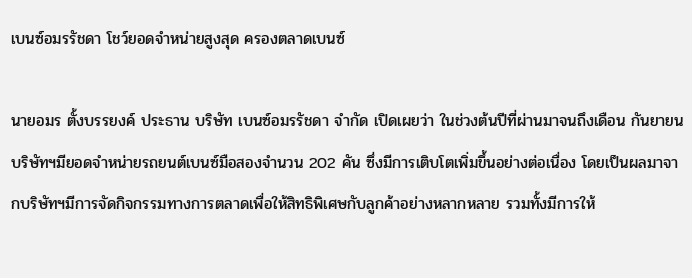เบนซ์อมรรัชดา โชว์ยอดจำหน่ายสูงสุด ครองตลาดเบนซ์

นายอมร ตั้งบรรยงค์ ประธาน บริษัท เบนซ์อมรรัชดา จำกัด เปิดเผยว่า ในช่วงต้นปีที่ผ่านมาจนถึงเดือน กันยายน บริษัทฯมียอดจำหน่ายรถยนต์เบนซ์มือสองจำนวน 202 คัน ซึ่งมีการเติบโตเพิ่มขึ้นอย่างต่อเนื่อง โดยเป็นผลมาจากบริษัทฯมีการจัดกิจกรรมทางการตลาดเพื่อให้สิทธิพิเศษกับลูกค้าอย่างหลากหลาย รวมทั้งมีการให้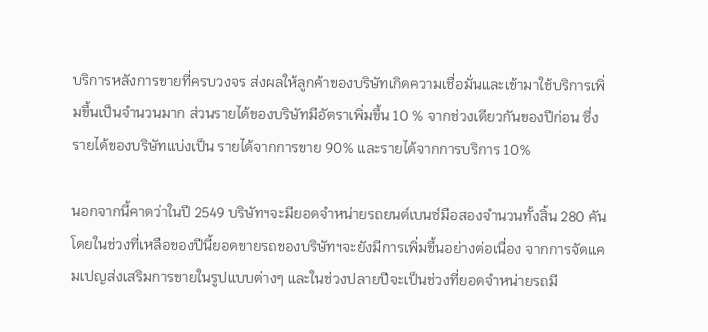บริการหลังการขายที่ครบวงจร ส่งผลให้ลูกค้าของบริษัทเกิดความเชื่อมั่นและเข้ามาใช้บริการเพิ่มขึ้นเป็นจำนวนมาก ส่วนรายได้ของบริษัทมีอัตราเพิ่มขึ้น 10 % จากช่วงเดียวกันของปีก่อน ซึ่งรายได้ของบริษัทแบ่งเป็น รายได้จากการขาย 90% และรายได้จากการบริการ 10%

นอกจากนี้คาดว่าในปี 2549 บริษัทฯจะมียอดจำหน่ายรถยนต์เบนซ์มือสองจำนวนทั้งสิ้น 280 คัน โดยในช่วงที่เหลือของปีนี้ยอดขายรถของบริษัทฯจะยังมีการเพิ่มขึ้นอย่างต่อเนื่อง จากการจัดแคมเปญส่งเสริมการขายในรูปแบบต่างๆ และในช่วงปลายปีจะเป็นช่วงที่ยอดจำหน่ายรถมี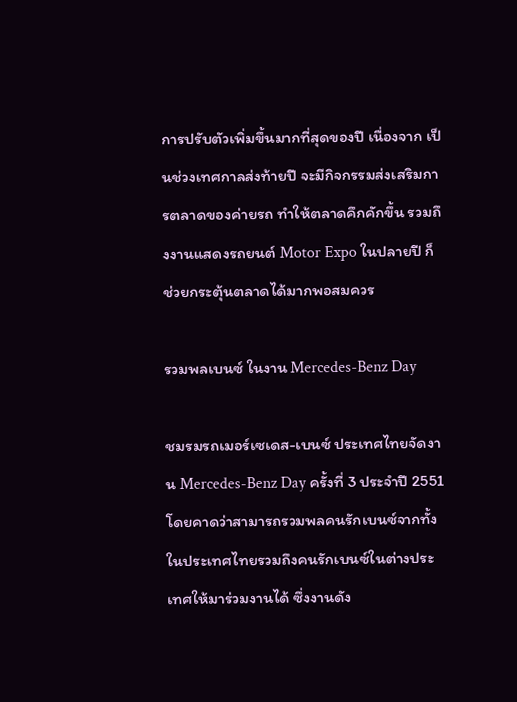การปรับตัวเพิ่มขึ้นมากที่สุดของปี เนื่องจาก เป็นช่วงเทศกาลส่งท้ายปี จะมีกิจกรรมส่งเสริมการตลาดของค่ายรถ ทำให้ตลาดคึกคักขึ้น รวมถึงงานแสดงรถยนต์ Motor Expo ในปลายปี ก็ช่วยกระตุ้นตลาดได้มากพอสมควร

รวมพลเบนซ์ ในงาน Mercedes-Benz Day

ชมรมรถเมอร์เซเดส-เบนซ์ ประเทศไทยจัดงาน Mercedes-Benz Day ครั้งที่ 3 ประจำปี 2551 โดยคาดว่าสามารถรวมพลคนรักเบนซ์จากทั้งในประเทศไทยรวมถึงคนรักเบนซ์ในต่างประเทศให้มาร่วมงานได้ ซึ่งงานดัง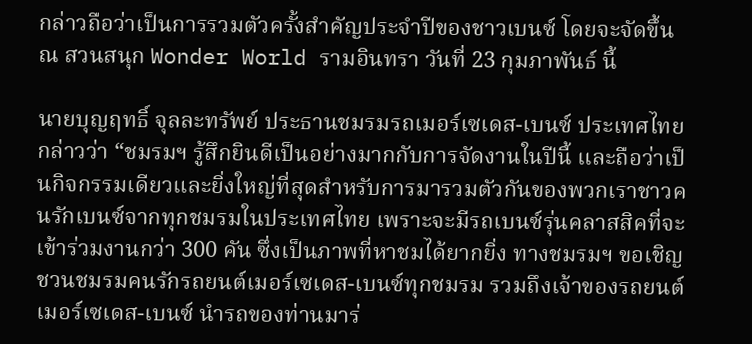กล่าวถือว่าเป็นการรวมตัวครั้งสำคัญประจำปีของชาวเบนซ์ โดยจะจัดขึ้น ณ สวนสนุก Wonder World รามอินทรา วันที่ 23 กุมภาพันธ์ นี้

นายบุญฤทธิ์ จุลละทรัพย์ ประธานชมรมรถเมอร์เซเดส-เบนซ์ ประเทศไทย กล่าวว่า “ชมรมฯ รู้สึกยินดีเป็นอย่างมากกับการจัดงานในปีนี้ และถือว่าเป็นกิจกรรมเดียวและยิ่งใหญ่ที่สุดสำหรับการมารวมตัวกันของพวกเราชาวคนรักเบนซ์จากทุกชมรมในประเทศไทย เพราะจะมีรถเบนซ์รุ่นคลาสสิคที่จะเข้าร่วมงานกว่า 300 คัน ซึ่งเป็นภาพที่หาชมได้ยากยิ่ง ทางชมรมฯ ขอเชิญชวนชมรมคนรักรถยนต์เมอร์เซเดส-เบนซ์ทุกชมรม รวมถึงเจ้าของรถยนต์เมอร์เซเดส-เบนซ์ นำรถของท่านมาร่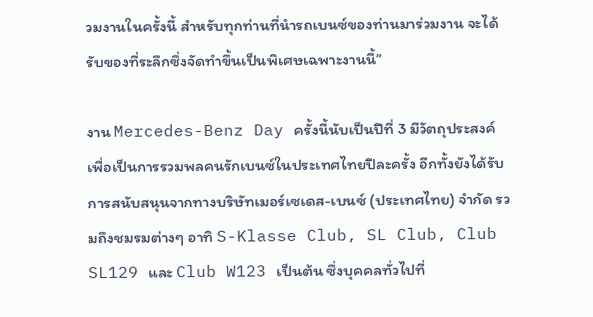วมงานในครั้งนี้ สำหรับทุกท่านที่นำรถเบนซ์ของท่านมาร่วมงาน จะได้รับของที่ระลึกซึ่งจัดทำขึ้นเป็นพิเศษเฉพาะงานนี้”

งาน Mercedes-Benz Day ครั้งนี้นับเป็นปีที่ 3 มีวัตถุประสงค์เพื่อเป็นการรวมพลคนรักเบนซ์ในประเทศไทยปีละครั้ง อีกทั้งยังได้รับการสนับสนุนจากทางบริษัทเมอร์เซเดส-เบนซ์ (ประเทศไทย) จำกัด รวมถึงชมรมต่างๆ อาทิ S-Klasse Club, SL Club, Club SL129 และ Club W123 เป็นต้น ซึ่งบุคคลทั่วไปที่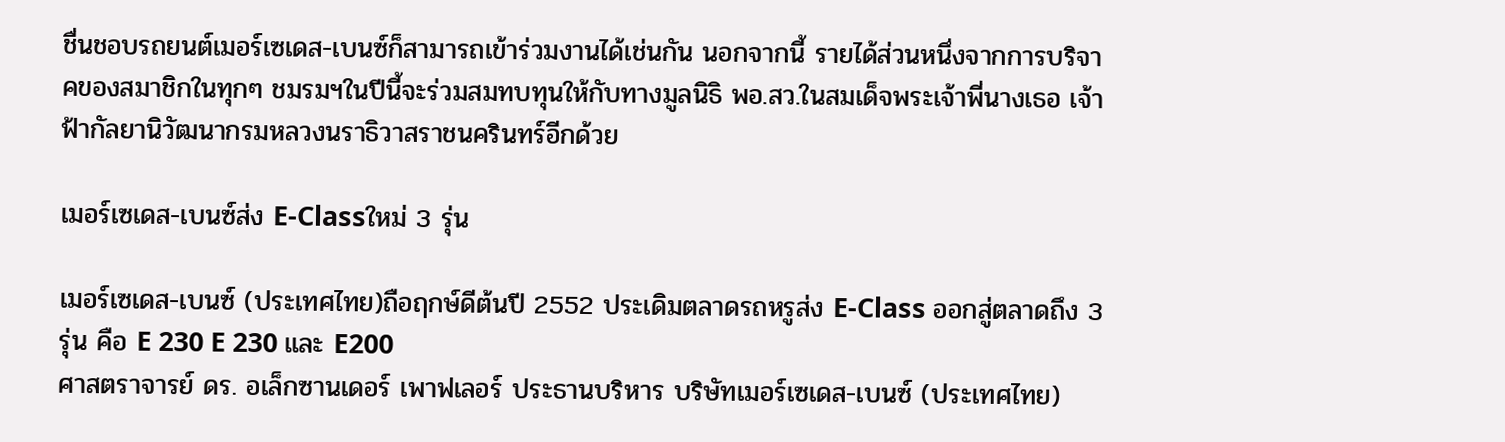ชื่นชอบรถยนต์เมอร์เซเดส-เบนซ์ก็สามารถเข้าร่วมงานได้เช่นกัน นอกจากนี้ รายได้ส่วนหนึ่งจากการบริจาคของสมาชิกในทุกๆ ชมรมฯในปีนี้จะร่วมสมทบทุนให้กับทางมูลนิธิ พอ.สว.ในสมเด็จพระเจ้าพี่นางเธอ เจ้าฟ้ากัลยานิวัฒนากรมหลวงนราธิวาสราชนครินทร์อีกด้วย

เมอร์เซเดส-เบนซ์ส่ง E-Classใหม่ 3 รุ่น

เมอร์เซเดส-เบนซ์ (ประเทศไทย)ถือฤกษ์ดีต้นปี 2552 ประเดิมตลาดรถหรูส่ง E-Class ออกสู่ตลาดถึง 3 รุ่น คือ E 230 E 230 และ E200
ศาสตราจารย์ ดร. อเล็กซานเดอร์ เพาฟเลอร์ ประธานบริหาร บริษัทเมอร์เซเดส-เบนซ์ (ประเทศไทย)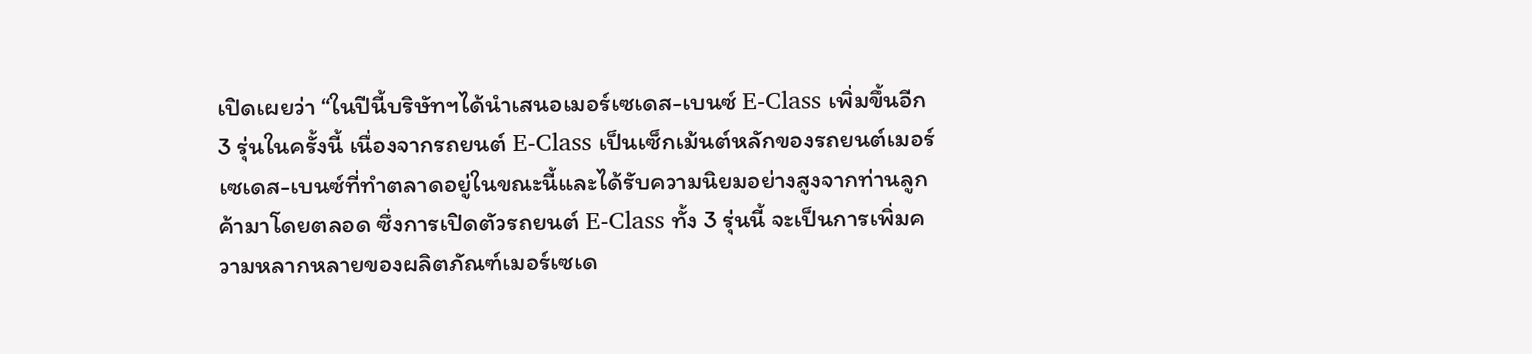เปิดเผยว่า “ในปีนี้บริษัทฯได้นำเสนอเมอร์เซเดส-เบนซ์ E-Class เพิ่มขึ้นอีก 3 รุ่นในครั้งนี้ เนื่องจากรถยนต์ E-Class เป็นเซ็กเม้นต์หลักของรถยนต์เมอร์เซเดส-เบนซ์ที่ทำตลาดอยู่ในขณะนี้และได้รับความนิยมอย่างสูงจากท่านลูกค้ามาโดยตลอด ซึ่งการเปิดตัวรถยนต์ E-Class ทั้ง 3 รุ่นนี้ จะเป็นการเพิ่มความหลากหลายของผลิตภัณฑ์เมอร์เซเด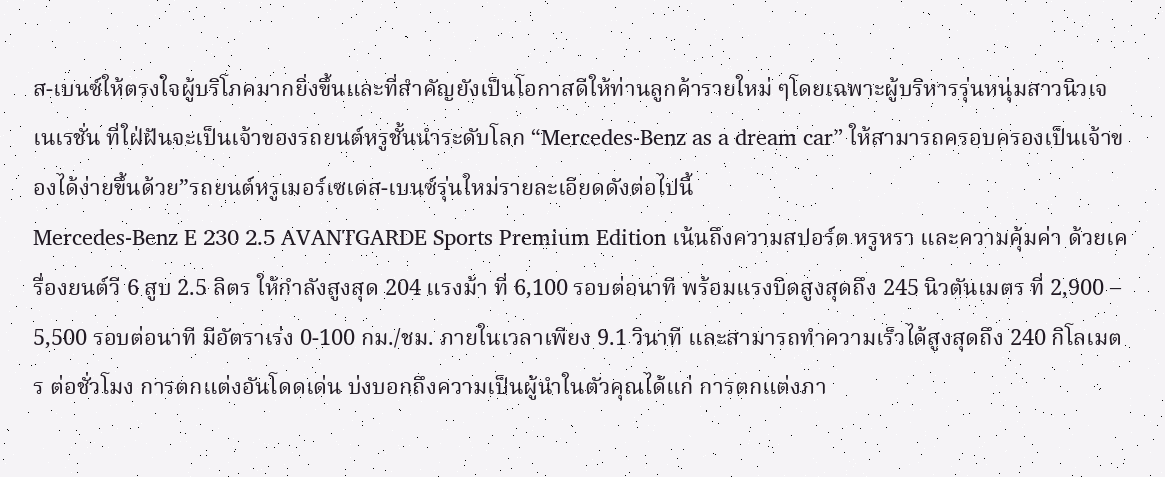ส-เบนซ์ให้ตรงใจผู้บริโภคมากยิ่งขึ้นและที่สำคัญยังเป็นโอกาสดีให้ท่านลูกค้ารายใหม่ ๆโดยเฉพาะผู้บริหารรุ่นหนุ่มสาวนิวเจเนเรชั่น ที่ใฝ่ฝันจะเป็นเจ้าของรถยนต์หรูชั้นนำระดับโลก “Mercedes-Benz as a dream car” ให้สามารถครอบครองเป็นเจ้าของได้ง่ายขึ้นด้วย”รถยนต์หรูเมอร์เซเดส-เบนซ์รุ่นใหม่รายละเอียดดังต่อไปนี้
Mercedes-Benz E 230 2.5 AVANTGARDE Sports Premium Edition เน้นถึงความสปอร์ต หรูหรา และความคุ้มค่า ด้วยเครื่องยนต์วี 6 สูบ 2.5 ลิตร ให้กำลังสูงสุด 204 แรงม้า ที่ 6,100 รอบต่อนาที พร้อมแรงบิดสูงสุดถึง 245 นิวตันเมตร ที่ 2,900 – 5,500 รอบต่อนาที มีอัตราเร่ง 0-100 กม./ชม. ภายในเวลาเพียง 9.1 วินาที และสามารถทำความเร็วได้สูงสุดถึง 240 กิโลเมตร ต่อชั่วโมง การตกแต่งอันโดดเด่น บ่งบอกถึงความเป็นผู้นำในตัวคุณได้แก่ การตกแต่งภา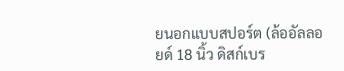ยนอกแบบสปอร์ต (ล้ออัลลอยด์ 18 นิ้ว ดิสก์เบร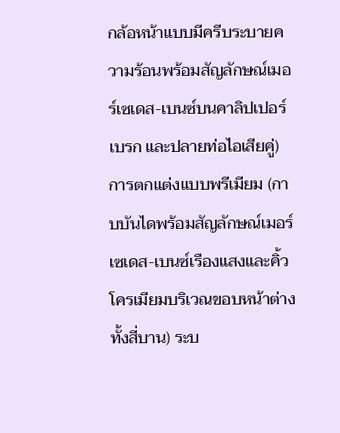กล้อหน้าแบบมีครีบระบายความร้อนพร้อมสัญลักษณ์เมอร์เซเดส-เบนซ์บนคาลิปเปอร์เบรก และปลายท่อไอเสียคู่) การตกแต่งแบบพรีเมียม (กาบบันไดพร้อมสัญลักษณ์เมอร์เซเดส-เบนซ์เรืองแสงและคิ้วโครเมียมบริเวณขอบหน้าต่างทั้งสี่บาน) ระบ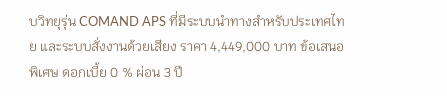บวิทยุรุ่น COMAND APS ที่มีระบบนำทางสำหรับประเทศไทย และระบบสั่งงานด้วยเสียง ราคา 4,449,000 บาท ข้อเสนอพิเศษ ดอกเบี้ย 0 % ผ่อน 3 ปี